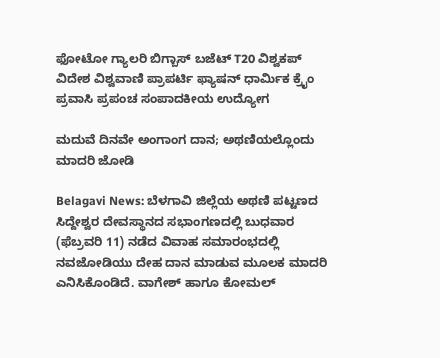ಫೋಟೋ ಗ್ಯಾಲರಿ ಬಿಗ್ಬಾಸ್ ಬಜೆಟ್ T20 ವಿಶ್ವಕಪ್ ವಿದೇಶ ವಿಶ್ವವಾಣಿ ಪ್ರಾಪರ್ಟಿ ಫ್ಯಾಷನ್ ಧಾರ್ಮಿಕ ಕ್ರೈಂ ಪ್ರವಾಸಿ ಪ್ರಪಂಚ ಸಂಪಾದಕೀಯ ಉದ್ಯೋಗ

ಮದುವೆ ದಿನವೇ ಅಂಗಾಂಗ ದಾನ; ಅಥಣಿಯಲ್ಲೊಂದು‌ ಮಾದರಿ ಜೋಡಿ

Belagavi News: ಬೆಳಗಾವಿ ಜಿಲ್ಲೆಯ ಅಥಣಿ ಪಟ್ಟಣದ ಸಿದ್ದೇಶ್ವರ ದೇವಸ್ಥಾನದ ಸಭಾಂಗಣದಲ್ಲಿ ಬುಧವಾರ (ಫೆಬ್ರವರಿ 11) ನಡೆದ ವಿವಾಹ ಸಮಾರಂಭದಲ್ಲಿ ನವಜೋಡಿಯು ದೇಹ ದಾನ ಮಾಡುವ ಮೂಲಕ ಮಾದರಿ ಎನಿಸಿಕೊಂಡಿದೆ. ವಾಗೇಶ್ ಹಾಗೂ ಕೋಮಲ್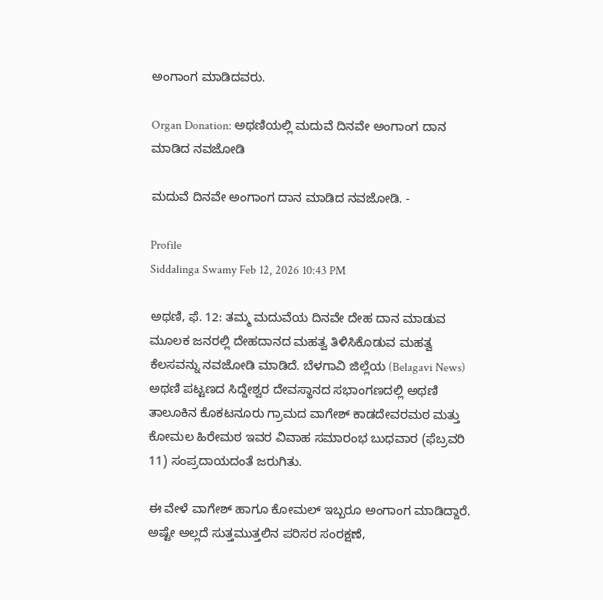ಅಂಗಾಂಗ ಮಾಡಿದವರು.

Organ Donation: ಅಥಣಿಯಲ್ಲಿ ಮದುವೆ ದಿನವೇ ಅಂಗಾಂಗ ದಾನ ಮಾಡಿದ ನವಜೋಡಿ

ಮದುವೆ ದಿನವೇ ಅಂಗಾಂಗ ದಾನ ಮಾಡಿದ ನವಜೋಡಿ. -

Profile
Siddalinga Swamy Feb 12, 2026 10:43 PM

ಅಥಣಿ, ಫೆ. 12: ತಮ್ಮ ಮದುವೆಯ ದಿನವೇ ದೇಹ ದಾನ ಮಾಡುವ ಮೂಲಕ ಜನರಲ್ಲಿ ದೇಹದಾನದ ಮಹತ್ವ ತಿಳಿಸಿಕೊಡುವ ಮಹತ್ವ ಕೆಲಸವನ್ನು ನವಜೋಡಿ ಮಾಡಿದೆ. ಬೆಳಗಾವಿ ಜಿಲ್ಲೆಯ (Belagavi News) ಅಥಣಿ ಪಟ್ಟಣದ ಸಿದ್ದೇಶ್ವರ ದೇವಸ್ಥಾನದ ಸಭಾಂಗಣದಲ್ಲಿ ಅಥಣಿ ತಾಲೂಕಿನ ಕೊಕಟನೂರು ಗ್ರಾಮದ ವಾಗೇಶ್‌ ಕಾಡದೇವರಮಠ ಮತ್ತು ಕೋಮಲ ಹಿರೇಮಠ ಇವರ ವಿವಾಹ ಸಮಾರಂಭ ಬುಧವಾರ (ಫೆಬ್ರವರಿ 11) ಸಂಪ್ರದಾಯದಂತೆ ಜರುಗಿತು.

ಈ ವೇಳೆ ವಾಗೇಶ್ ಹಾಗೂ ಕೋಮಲ್ ಇಬ್ಬರೂ ಅಂಗಾಂಗ ಮಾಡಿದ್ದಾರೆ. ಅಷ್ಟೇ ಅಲ್ಲದೆ ಸುತ್ತಮುತ್ತಲಿನ ಪರಿಸರ ಸಂರಕ್ಷಣೆ,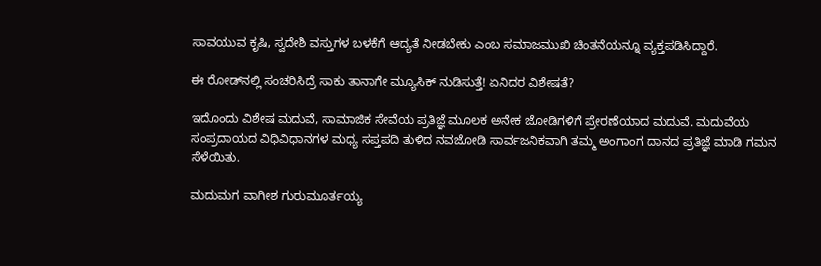ಸಾವಯುವ ಕೃಷಿ, ಸ್ವದೇಶಿ ವಸ್ತುಗಳ ಬಳಕೆಗೆ ಆದ್ಯತೆ ನೀಡಬೇಕು ಎಂಬ ಸಮಾಜಮುಖಿ ಚಿಂತನೆಯನ್ನೂ ವ್ಯಕ್ತಪಡಿಸಿದ್ದಾರೆ‌.

ಈ ರೋಡ್‌ನಲ್ಲಿ ಸಂಚರಿಸಿದ್ರೆ ಸಾಕು ತಾನಾಗೇ ಮ್ಯೂಸಿಕ್‌ ನುಡಿಸುತ್ತೆ! ಏನಿದರ ವಿಶೇಷತೆ?

ಇದೊಂದು ವಿಶೇಷ ಮದುವೆ, ಸಾಮಾಜಿಕ ಸೇವೆಯ ಪ್ರತಿಜ್ಞೆ ಮೂಲಕ ಅನೇಕ ಜೋಡಿಗಳಿಗೆ ಪ್ರೇರಣೆಯಾದ ಮದುವೆ. ಮದುವೆಯ ಸಂಪ್ರದಾಯದ ವಿಧಿವಿಧಾನಗಳ ಮಧ್ಯ ಸಪ್ತಪದಿ ತುಳಿದ ನವಜೋಡಿ ಸಾರ್ವಜನಿಕವಾಗಿ ತಮ್ಮ ಅಂಗಾಂಗ ದಾನದ ಪ್ರತಿಜ್ಞೆ ಮಾಡಿ ಗಮನ ಸೆಳೆಯಿತು.

ಮದುಮಗ ವಾಗೀಶ ಗುರುಮೂರ್ತಯ್ಯ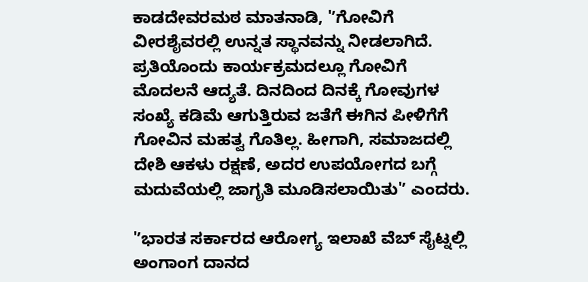ಕಾಡದೇವರಮಠ ಮಾತನಾಡಿ, 'ʼಗೋವಿಗೆ ವೀರಶೈವರಲ್ಲಿ ಉನ್ನತ ಸ್ಥಾನವನ್ನು ನೀಡಲಾಗಿದೆ. ಪ್ರತಿಯೊಂದು ಕಾರ್ಯಕ್ರಮದಲ್ಲೂ ಗೋವಿಗೆ ಮೊದಲನೆ ಆದ್ಯತೆ. ದಿನದಿಂದ ದಿನಕ್ಕೆ ಗೋವುಗಳ ಸಂಖ್ಯೆ ಕಡಿಮೆ ಆಗುತ್ತಿರುವ ಜತೆಗೆ ಈಗಿನ ಪೀಳಿಗೆಗೆ ಗೋವಿನ ಮಹತ್ವ ಗೊತಿಲ್ಲ. ಹೀಗಾಗಿ, ಸಮಾಜದಲ್ಲಿ ದೇಶಿ ಆಕಳು ರಕ್ಷಣೆ, ಅದರ ಉಪಯೋಗದ ಬಗ್ಗೆ ಮದುವೆಯಲ್ಲಿ ಜಾಗೃತಿ ಮೂಡಿಸಲಾಯಿತು'ʼ ಎಂದರು.

'ʼಭಾರತ ಸರ್ಕಾರದ ಆರೋಗ್ಯ ಇಲಾಖೆ ವೆಬ್ ಸೈಟ್ನಲ್ಲಿ ಅಂಗಾಂಗ ದಾನದ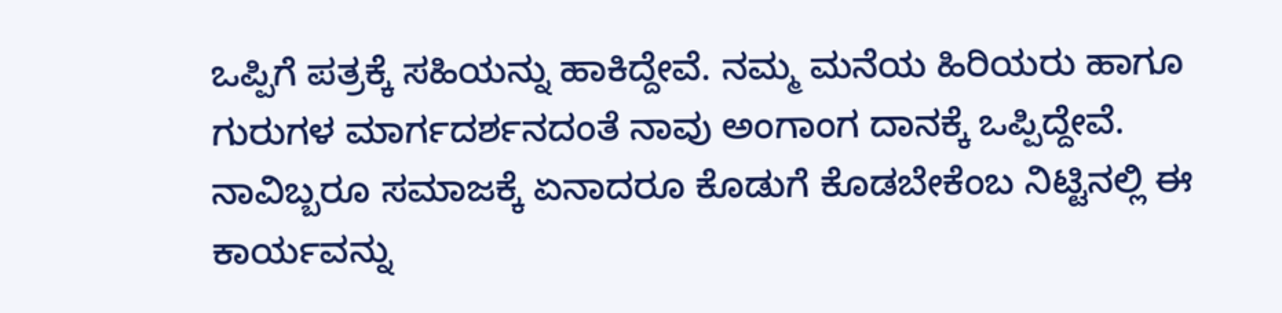ಒಪ್ಪಿಗೆ ಪತ್ರಕ್ಕೆ ಸಹಿಯನ್ನು ಹಾಕಿದ್ದೇವೆ. ನಮ್ಮ ಮನೆಯ ಹಿರಿಯರು ಹಾಗೂ ಗುರುಗಳ ಮಾರ್ಗದರ್ಶನದಂತೆ ನಾವು ಅಂಗಾಂಗ ದಾನಕ್ಕೆ ಒಪ್ಪಿದ್ದೇವೆ. ನಾವಿಬ್ಬರೂ ಸಮಾಜಕ್ಕೆ ಏನಾದರೂ ಕೊಡುಗೆ ಕೊಡಬೇಕೆಂಬ ನಿಟ್ಟಿನಲ್ಲಿ ಈ ಕಾರ್ಯವನ್ನು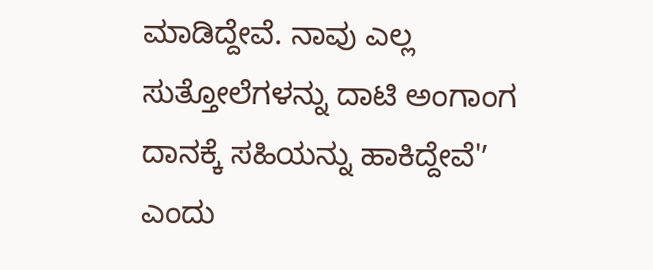ಮಾಡಿದ್ದೇವೆ. ನಾವು ಎಲ್ಲ ಸುತ್ತೋಲೆಗಳನ್ನು ದಾಟಿ ಅಂಗಾಂಗ ದಾನಕ್ಕೆ ಸಹಿಯನ್ನು ಹಾಕಿದ್ದೇವೆ'ʼ ಎಂದು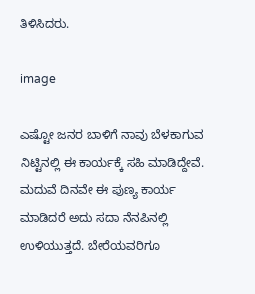ತಿಳಿಸಿದರು.

image

ಎಷ್ಟೋ ಜನರ ಬಾಳಿಗೆ ನಾವು ಬೆಳಕಾಗುವ ನಿಟ್ಟಿನಲ್ಲಿ ಈ ಕಾರ್ಯಕ್ಕೆ ಸಹಿ ಮಾಡಿದ್ದೇವೆ. ಮದುವೆ ದಿನವೇ ಈ ಪುಣ್ಯ ಕಾರ್ಯ ಮಾಡಿದರೆ ಅದು ಸದಾ ನೆನಪಿನಲ್ಲಿ ಉಳಿಯುತ್ತದೆ. ಬೇರೆಯವರಿಗೂ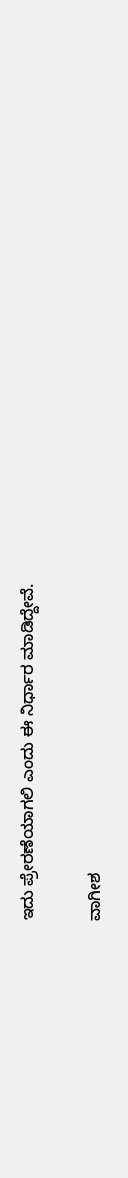ಇದು ಪ್ರೇರಣೆಯಾಗಲಿ ಎಂದು ಈ ನಿರ್ಧಾರ ಮಾಡಿದ್ದೇವೆ.

ವಾಗೀಶ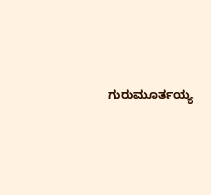ಗುರುಮೂರ್ತಯ್ಯ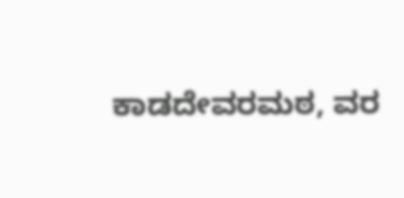ಕಾಡದೇವರಮಠ, ವರ